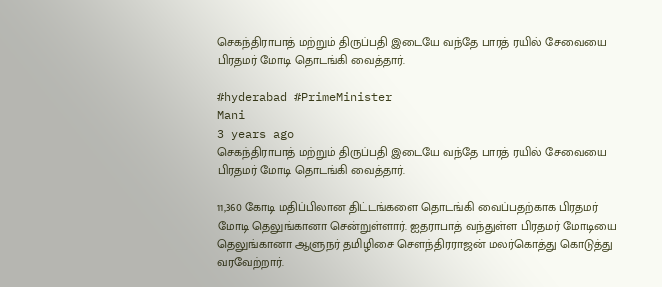செகந்திராபாத் மற்றும் திருப்பதி இடையே வந்தே பாரத் ரயில் சேவையை பிரதமர் மோடி தொடங்கி வைத்தார்.

#hyderabad #PrimeMinister
Mani
3 years ago
செகந்திராபாத் மற்றும் திருப்பதி இடையே வந்தே பாரத் ரயில் சேவையை பிரதமர் மோடி தொடங்கி வைத்தார்.

11,360 கோடி மதிப்பிலான திட்டங்களை தொடங்கி வைப்பதற்காக பிரதமர் மோடி தெலுங்கானா சென்றுள்ளார். ஐதராபாத் வந்துள்ள பிரதமர் மோடியை தெலுங்கானா ஆளுநர் தமிழிசை சௌந்திரராஜன் மலர்கொத்து கொடுத்து வரவேற்றார்.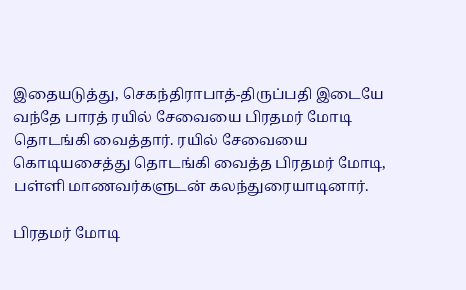இதையடுத்து, செகந்திராபாத்-திருப்பதி இடையே வந்தே பாரத் ரயில் சேவையை பிரதமர் மோடி தொடங்கி வைத்தார். ரயில் சேவையை கொடியசைத்து தொடங்கி வைத்த பிரதமர் மோடி, பள்ளி மாணவர்களுடன் கலந்துரையாடினார்.

பிரதமர் மோடி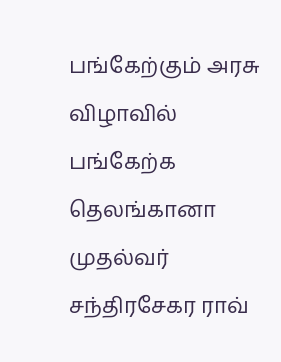பங்கேற்கும் அரசு விழாவில் பங்கேற்க தெலங்கானா முதல்வர் சந்திரசேகர ராவ்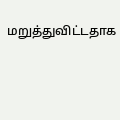மறுத்துவிட்டதாக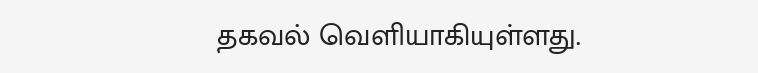தகவல் வெளியாகியுள்ளது.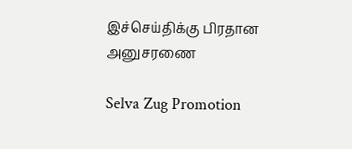இச்செய்திக்கு பிரதான அனுசரணை

Selva Zug Promotion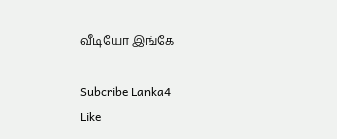வீடியோ இங்கே

Subcribe Lanka4
Like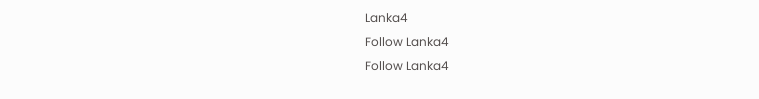Lanka4
Follow Lanka4
Follow Lanka4